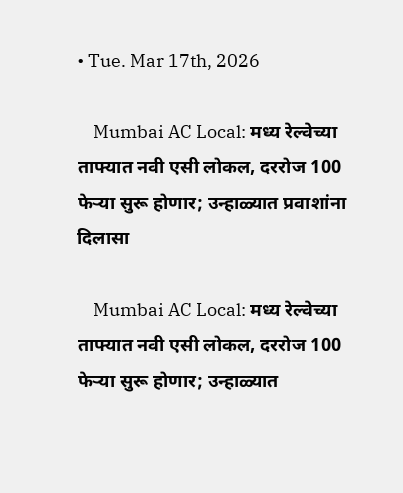• Tue. Mar 17th, 2026

    Mumbai AC Local: मध्य रेल्वेच्या ताफ्यात नवी एसी लोकल, दररोज 100 फेऱ्या सुरू होणार; उन्हाळ्यात प्रवाशांना दिलासा

    Mumbai AC Local: मध्य रेल्वेच्या ताफ्यात नवी एसी लोकल, दररोज 100 फेऱ्या सुरू होणार; उन्हाळ्यात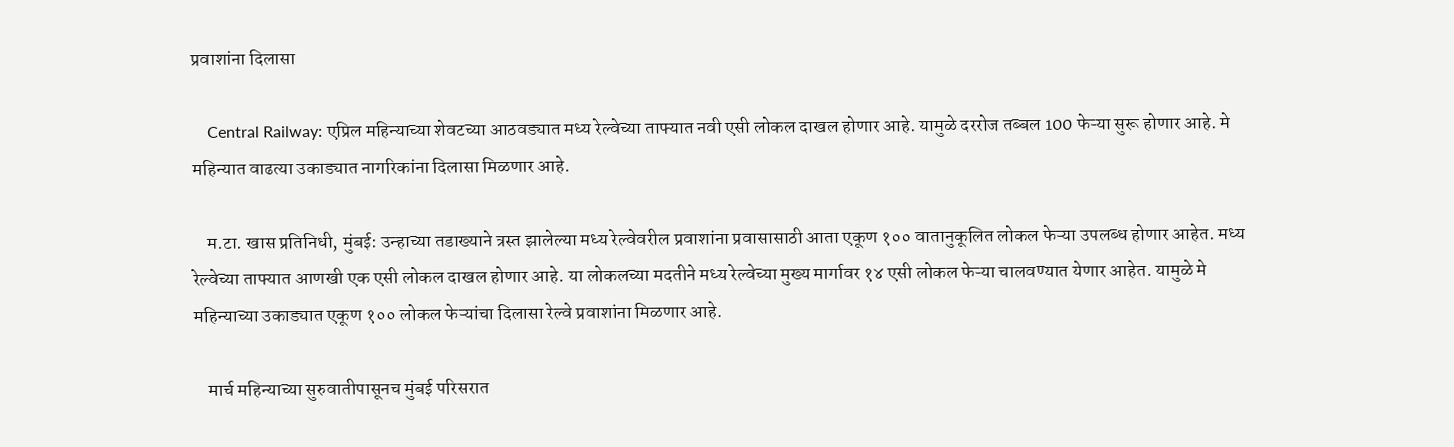प्रवाशांना दिलासा

    Central Railway: एप्रिल महिन्याच्या शेवटच्या आठवड्यात मध्य रेल्वेच्या ताफ्यात नवी एसी लोकल दाखल होणार आहे. यामुळे दररोज तब्बल 100 फेऱ्या सुरू होणार आहे. मे महिन्यात वाढत्या उकाड्यात नागरिकांना दिलासा मिळणार आहे.

    म.टा. खास प्रतिनिधी, मुंबई: उन्हाच्या तडाख्याने त्रस्त झालेल्या मध्य रेल्वेवरील प्रवाशांना प्रवासासाठी आता एकूण १०० वातानुकूलित लोकल फेऱ्या उपलब्ध होणार आहेत. मध्य रेल्वेच्या ताफ्यात आणखी एक एसी लोकल दाखल होणार आहे. या लोकलच्या मदतीने मध्य रेल्वेच्या मुख्य मार्गावर १४ एसी लोकल फेऱ्या चालवण्यात येणार आहेत. यामुळे मे महिन्याच्या उकाड्यात एकूण १०० लोकल फेऱ्यांचा दिलासा रेल्वे प्रवाशांना मिळणार आहे.

    मार्च महिन्याच्या सुरुवातीपासूनच मुंबई परिसरात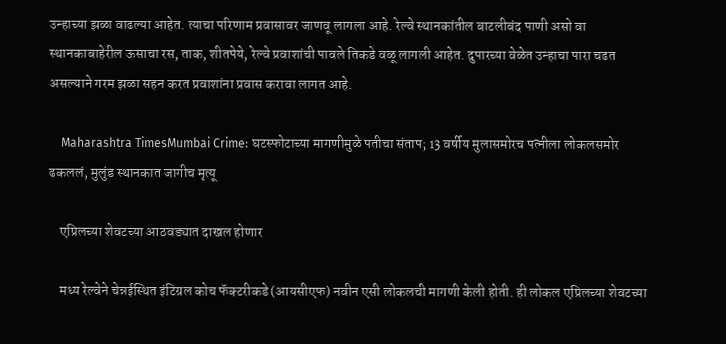उन्हाच्या झळा वाढल्या आहेत. त्याचा परिणाम प्रवासावर जाणवू लागला आहे. रेल्वे स्थानकांतील बाटलीबंद पाणी असो वा स्थानकाबाहेरील ऊसाचा रस, ताक, शीतपेये, रेल्वे प्रवाशांची पावले तिकडे वळू लागली आहेत. दुपारच्या वेळेत उन्हाचा पारा चढत असल्याने गरम झळा सहन करत प्रवाशांना प्रवास करावा लागत आहे.

    Maharashtra TimesMumbai Crime: घटस्फोटाच्या मागणीमुळे पतीचा संताप; 13 वर्षीय मुलासमोरच पत्नीला लोकलसमोर ढकललं, मुलुंड स्थानकात जागीच मृत्यू

    एप्रिलच्या शेवटच्या आठवड्यात दाखल होणार

    मध्य रेल्वेने चेन्नईस्थित इंटिग्रल कोच फॅक्टरीकडे (आयसीएफ) नवीन एसी लोकलची मागणी केली होती. ही लोकल एप्रिलच्या शेवटच्या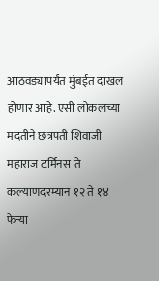आठवड्यापर्यंत मुंबईत दाखल होणार आहे. एसी लोकलच्या मदतीने छत्रपती शिवाजी महाराज टर्मिनस ते कल्याणदरम्यान १२ ते १४ फेऱ्या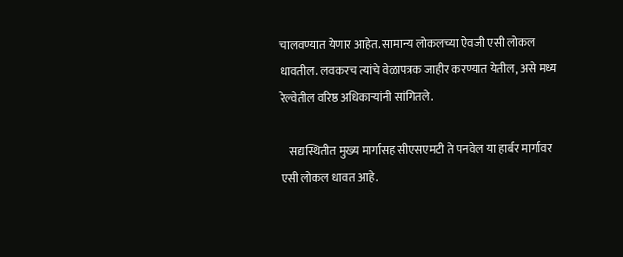चालवण्यात येणार आहेत. सामान्य लोकलच्या ऐवजी एसी लोकल धावतील. लवकरच त्यांचे वेळापत्रक जाहीर करण्यात येतील, असे मध्य रेल्वेतील वरिष्ठ अधिकाऱ्यांनी सांगितले.

    सद्यस्थितीत मुख्य मार्गासह सीएसएमटी ते पनवेल या हार्बर मार्गावर एसी लोकल धावत आहे.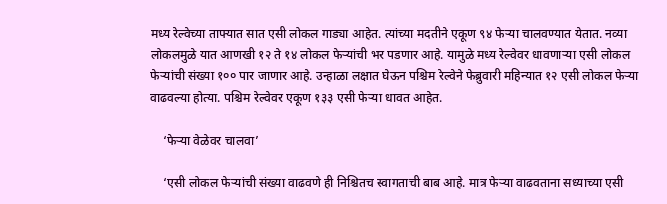मध्य रेल्वेच्या ताफ्यात सात एसी लोकल गाड्या आहेत. त्यांच्या मदतीने एकूण ९४ फेऱ्या चालवण्यात येतात. नव्या लोकलमुळे यात आणखी १२ ते १४ लोकल फेऱ्यांची भर पडणार आहे. यामुळे मध्य रेल्वेवर धावणाऱ्या एसी लोकल फेऱ्यांची संख्या १०० पार जाणार आहे. उन्हाळा लक्षात घेऊन पश्चिम रेल्वेने फेब्रुवारी महिन्यात १२ एसी लोकल फेऱ्या वाढवल्या होत्या. पश्चिम रेल्वेवर एकूण १३३ एसी फेऱ्या धावत आहेत.

    ‘फेऱ्या वेळेवर चालवा’

    ‘एसी लोकल फेऱ्यांची संख्या वाढवणे ही निश्चितच स्वागताची बाब आहे. मात्र फेऱ्या वाढवताना सध्याच्या एसी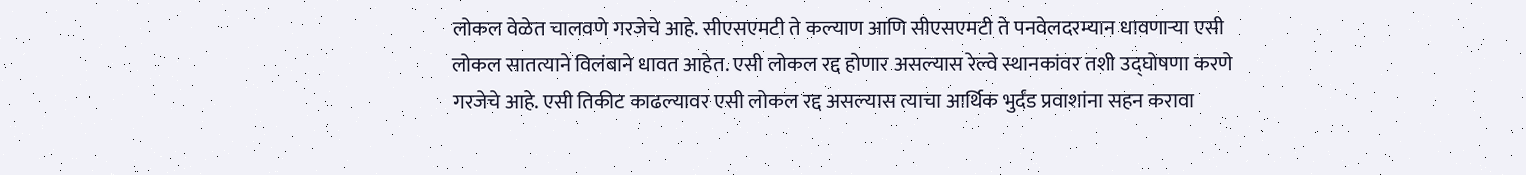लोकल वेळेत चालवणे गरजेचे आहे. सीएसएमटी ते कल्याण आणि सीएसएमटी ते पनवेलदरम्यान धावणाऱ्या एसी लोकल सातत्याने विलंबाने धावत आहेत. एसी लोकल रद्द होणार असल्यास रेल्वे स्थानकांवर तशी उद्घोषणा करणे गरजेचे आहे. एसी तिकीट काढल्यावर एसी लोकल रद्द असल्यास त्याचा आर्थिक भुर्दंड प्रवाशांना सहन करावा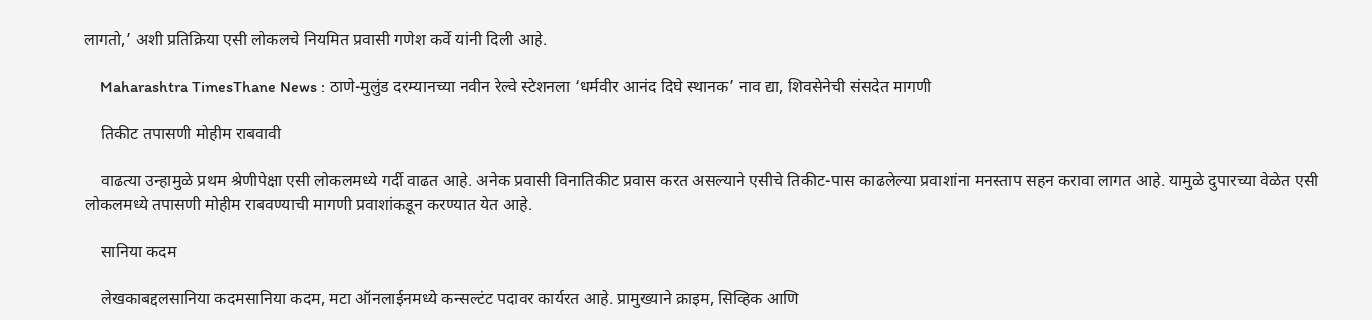लागतो,’ अशी प्रतिक्रिया एसी लोकलचे नियमित प्रवासी गणेश कर्वे यांनी दिली आहे.

    Maharashtra TimesThane News : ठाणे-मुलुंड दरम्यानच्या नवीन रेल्वे स्टेशनला ‘धर्मवीर आनंद दिघे स्थानक’ नाव द्या, शिवसेनेची संसदेत मागणी

    तिकीट तपासणी मोहीम राबवावी

    वाढत्या उन्हामुळे प्रथम श्रेणीपेक्षा एसी लोकलमध्ये गर्दी वाढत आहे. अनेक प्रवासी विनातिकीट प्रवास करत असल्याने एसीचे तिकीट-पास काढलेल्या प्रवाशांना मनस्ताप सहन करावा लागत आहे. यामुळे दुपारच्या वेळेत एसी लोकलमध्ये तपासणी मोहीम राबवण्याची मागणी प्रवाशांकडून करण्यात येत आहे.

    सानिया कदम

    लेखकाबद्दलसानिया कदमसानिया कदम, मटा ऑनलाईनमध्ये कन्सल्टंट पदावर कार्यरत आहे. प्रामुख्याने क्राइम, सिव्हिक आणि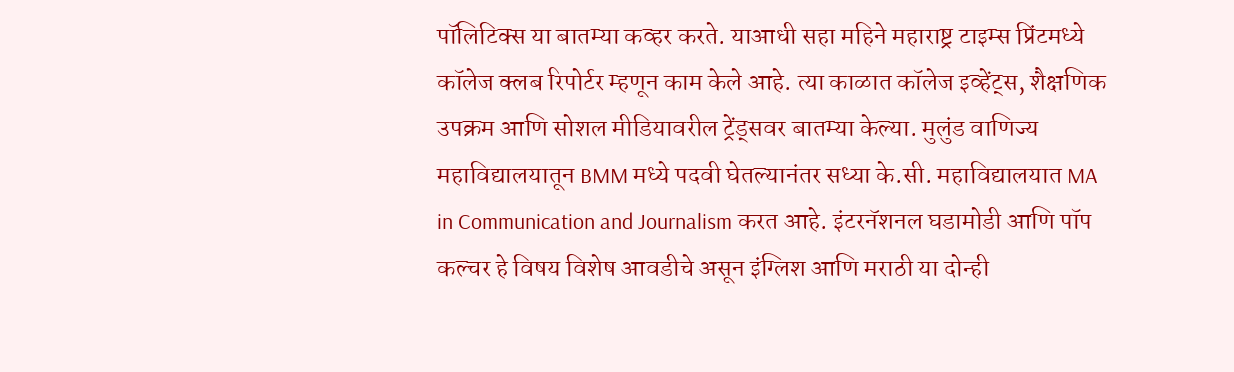पॉलिटिक्स या बातम्या कव्हर करते. याआधी सहा महिने महाराष्ट्र टाइम्स प्रिंटमध्ये कॉलेज क्लब रिपोर्टर म्हणून काम केले आहे. त्या काळात कॉलेज इव्हेंट्स, शैक्षणिक उपक्रम आणि सोशल मीडियावरील ट्रेंड्सवर बातम्या केल्या. मुलुंड वाणिज्य महाविद्यालयातून BMM मध्ये पदवी घेतल्यानंतर सध्या के.सी. महाविद्यालयात MA in Communication and Journalism करत आहे. इंटरनॅशनल घडामोडी आणि पॉप कल्चर हे विषय विशेष आवडीचे असून इंग्लिश आणि मराठी या दोन्ही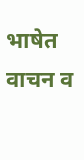भाषेत वाचन व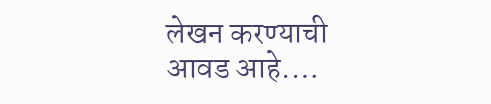लेखन करण्याची आवड आहे.…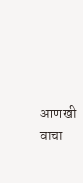आणखी वाचा